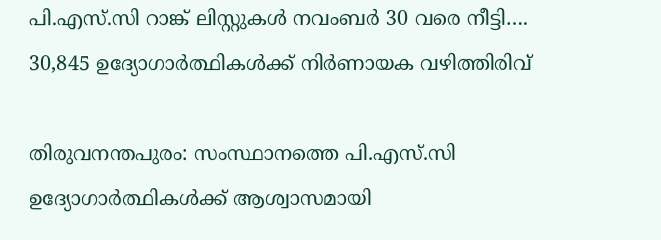പി.എസ്.സി റാങ്ക് ലിസ്റ്റുകൾ നവംബർ 30 വരെ നീട്ടി…. 30,845 ഉദ്യോഗാർത്ഥികൾക്ക് നിർണായക വഴിത്തിരിവ്

തിരുവനന്തപുരം: സംസ്ഥാനത്തെ പി.എസ്.സി ഉദ്യോഗാർത്ഥികൾക്ക് ആശ്വാസമായി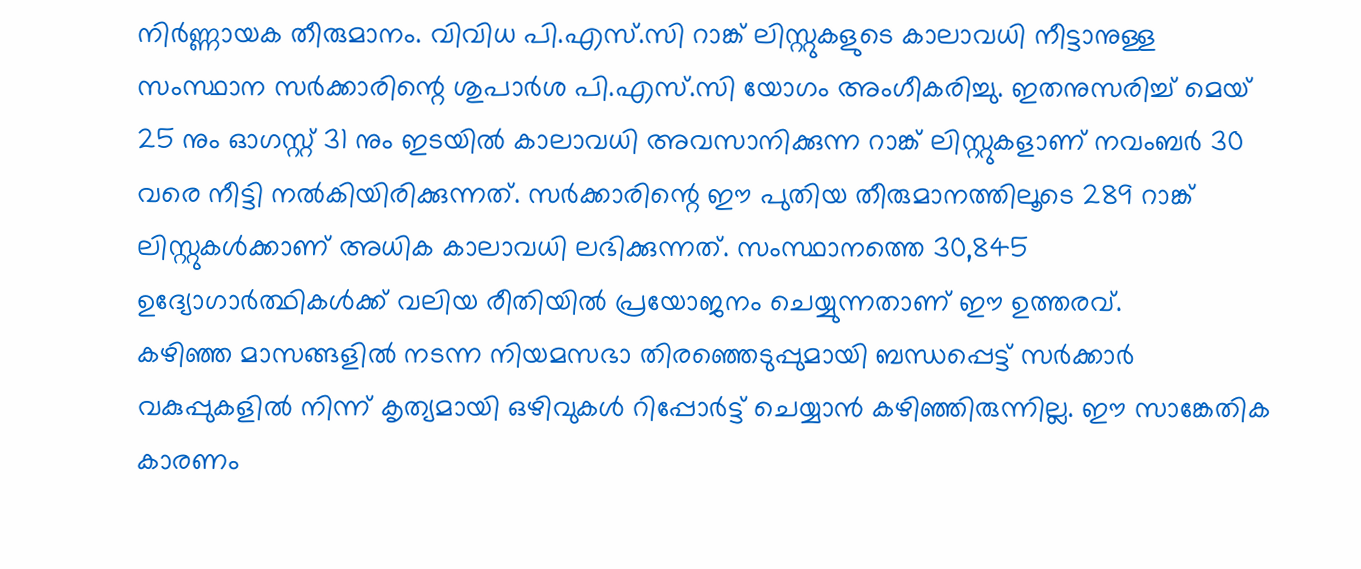നിർണ്ണായക തീരുമാനം. വിവിധ പി.എസ്.സി റാങ്ക് ലിസ്റ്റുകളുടെ കാലാവധി നീട്ടാനുള്ള സംസ്ഥാന സർക്കാരിന്റെ ശുപാർശ പി.എസ്.സി യോഗം അംഗീകരിച്ചു. ഇതനുസരിച്ച് മെയ് 25 നും ഓഗസ്റ്റ് 31 നും ഇടയിൽ കാലാവധി അവസാനിക്കുന്ന റാങ്ക് ലിസ്റ്റുകളാണ് നവംബർ 30 വരെ നീട്ടി നൽകിയിരിക്കുന്നത്. സർക്കാരിന്റെ ഈ പുതിയ തീരുമാനത്തിലൂടെ 289 റാങ്ക് ലിസ്റ്റുകൾക്കാണ് അധിക കാലാവധി ലഭിക്കുന്നത്. സംസ്ഥാനത്തെ 30,845 ഉദ്യോഗാർത്ഥികൾക്ക് വലിയ രീതിയിൽ പ്രയോജനം ചെയ്യുന്നതാണ് ഈ ഉത്തരവ്.
കഴിഞ്ഞ മാസങ്ങളിൽ നടന്ന നിയമസഭാ തിരഞ്ഞെടുപ്പുമായി ബന്ധപ്പെട്ട് സർക്കാർ വകുപ്പുകളിൽ നിന്ന് കൃത്യമായി ഒഴിവുകൾ റിപ്പോർട്ട് ചെയ്യാൻ കഴിഞ്ഞിരുന്നില്ല. ഈ സാങ്കേതിക കാരണം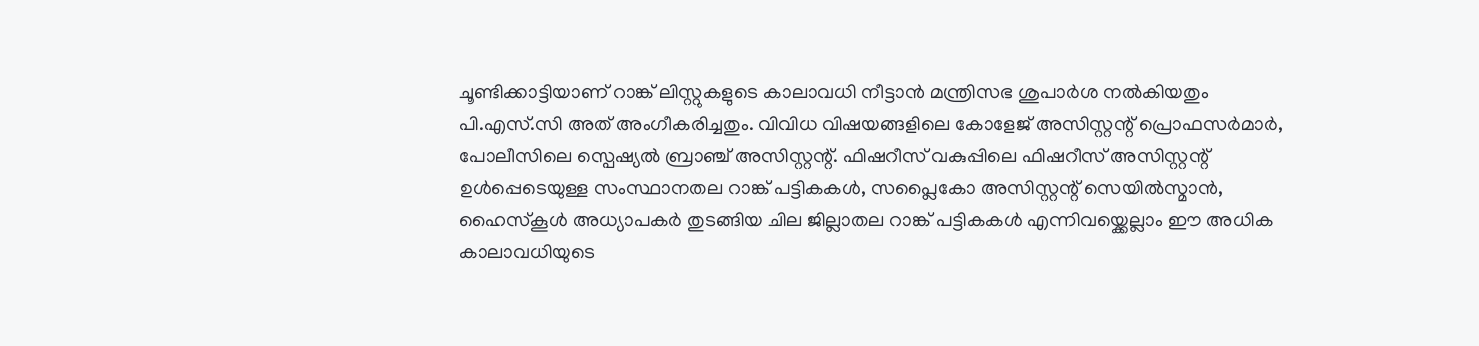ചൂണ്ടിക്കാട്ടിയാണ് റാങ്ക് ലിസ്റ്റുകളുടെ കാലാവധി നീട്ടാൻ മന്ത്രിസഭ ശുപാർശ നൽകിയതും പി.എസ്.സി അത് അംഗീകരിച്ചതും. വിവിധ വിഷയങ്ങളിലെ കോളേജ് അസിസ്റ്റന്റ് പ്രൊഫസർമാർ, പോലീസിലെ സ്പെഷ്യൽ ബ്രാഞ്ച് അസിസ്റ്റന്റ്. ഫിഷറീസ് വകുപ്പിലെ ഫിഷറീസ് അസിസ്റ്റന്റ് ഉൾപ്പെടെയുള്ള സംസ്ഥാനതല റാങ്ക് പട്ടികകൾ, സപ്ലൈകോ അസിസ്റ്റന്റ് സെയിൽസ്മാൻ, ഹൈസ്കൂൾ അധ്യാപകർ തുടങ്ങിയ ചില ജില്ലാതല റാങ്ക് പട്ടികകൾ എന്നിവയ്ക്കെല്ലാം ഈ അധിക കാലാവധിയുടെ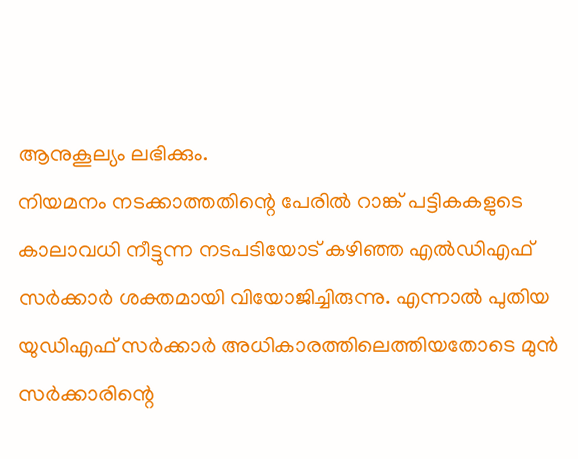ആനുകൂല്യം ലഭിക്കും.
നിയമനം നടക്കാത്തതിന്റെ പേരിൽ റാങ്ക് പട്ടികകളുടെ കാലാവധി നീട്ടുന്ന നടപടിയോട് കഴിഞ്ഞ എൽഡിഎഫ് സർക്കാർ ശക്തമായി വിയോജിച്ചിരുന്നു. എന്നാൽ പുതിയ യുഡിഎഫ് സർക്കാർ അധികാരത്തിലെത്തിയതോടെ മുൻ സർക്കാരിന്റെ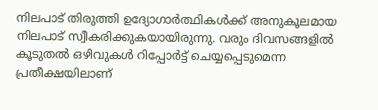നിലപാട് തിരുത്തി ഉദ്യോഗാർത്ഥികൾക്ക് അനുകൂലമായ നിലപാട് സ്വീകരിക്കുകയായിരുന്നു. വരും ദിവസങ്ങളിൽ കൂടുതൽ ഒഴിവുകൾ റിപ്പോർട്ട് ചെയ്യപ്പെടുമെന്ന പ്രതീക്ഷയിലാണ്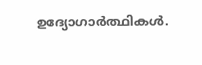ഉദ്യോഗാർത്ഥികൾ.